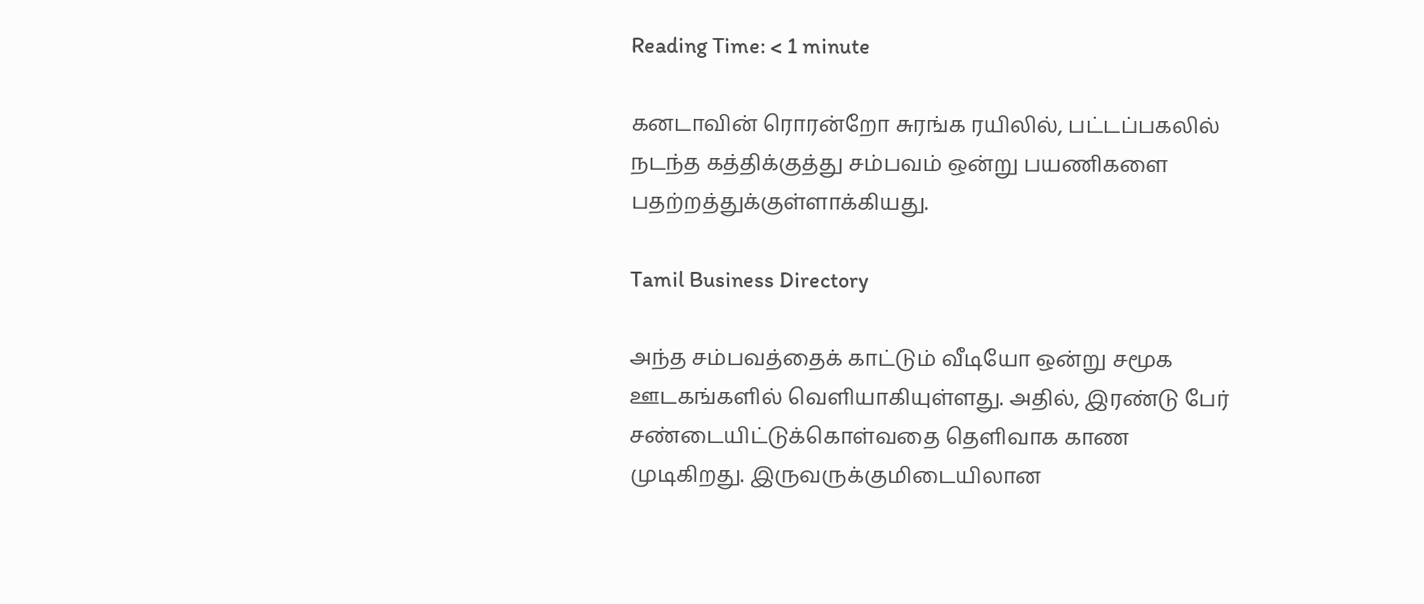Reading Time: < 1 minute

கனடாவின் ரொரன்றோ சுரங்க ரயிலில், பட்டப்பகலில் நடந்த கத்திக்குத்து சம்பவம் ஒன்று பயணிகளை பதற்றத்துக்குள்ளாக்கியது.

Tamil Business Directory

அந்த சம்பவத்தைக் காட்டும் வீடியோ ஒன்று சமூக ஊடகங்களில் வெளியாகியுள்ளது. அதில், இரண்டு பேர் சண்டையிட்டுக்கொள்வதை தெளிவாக காண முடிகிறது. இருவருக்குமிடையிலான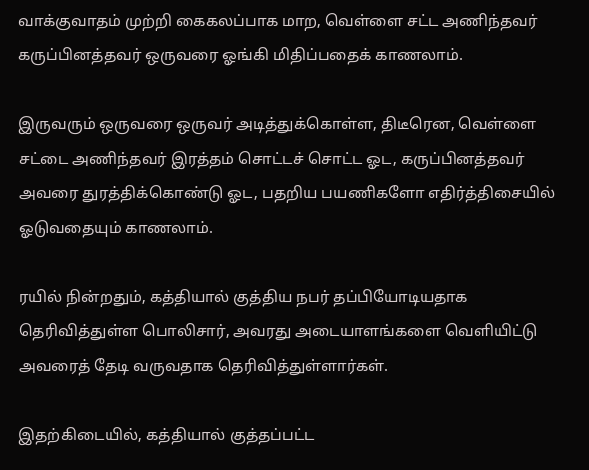வாக்குவாதம் முற்றி கைகலப்பாக மாற, வெள்ளை சட்ட அணிந்தவர் கருப்பினத்தவர் ஒருவரை ஓங்கி மிதிப்பதைக் காணலாம்.

இருவரும் ஒருவரை ஒருவர் அடித்துக்கொள்ள, திடீரென, வெள்ளை சட்டை அணிந்தவர் இரத்தம் சொட்டச் சொட்ட ஓட, கருப்பினத்தவர் அவரை துரத்திக்கொண்டு ஓட, பதறிய பயணிகளோ எதிர்த்திசையில் ஓடுவதையும் காணலாம்.

ரயில் நின்றதும், கத்தியால் குத்திய நபர் தப்பியோடியதாக தெரிவித்துள்ள பொலிசார், அவரது அடையாளங்களை வெளியிட்டு அவரைத் தேடி வருவதாக தெரிவித்துள்ளார்கள்.

இதற்கிடையில், கத்தியால் குத்தப்பட்ட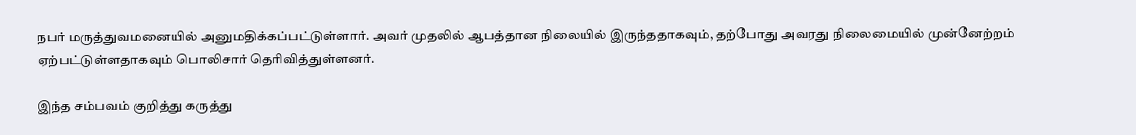நபர் மருத்துவமனையில் அனுமதிக்கப்பட்டுள்ளார். அவர் முதலில் ஆபத்தான நிலையில் இருந்ததாகவும், தற்போது அவரது நிலைமையில் முன்னேற்றம் ஏற்பட்டுள்ளதாகவும் பொலிசார் தெரிவித்துள்ளனர்.

இந்த சம்பவம் குறித்து கருத்து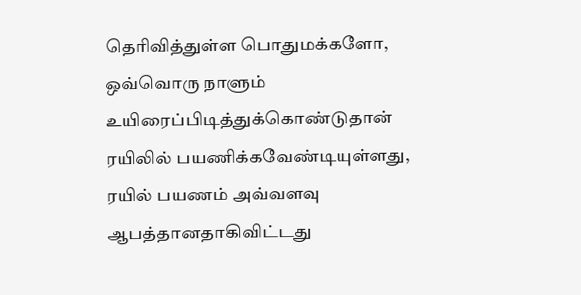தெரிவித்துள்ள பொதுமக்களோ, ஒவ்வொரு நாளும் உயிரைப்பிடித்துக்கொண்டுதான் ரயிலில் பயணிக்கவேண்டியுள்ளது, ரயில் பயணம் அவ்வளவு ஆபத்தானதாகிவிட்டது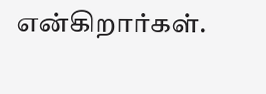என்கிறார்கள்.